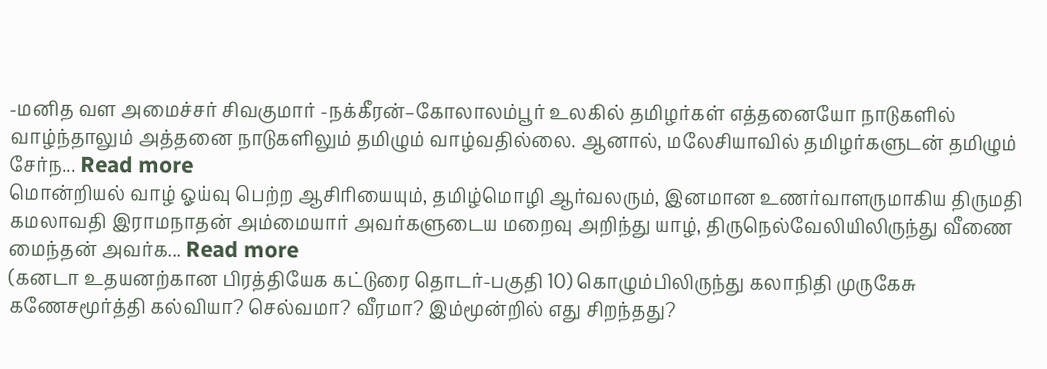-மனித வள அமைச்சர் சிவகுமார் -நக்கீரன்–கோலாலம்பூர் உலகில் தமிழர்கள் எத்தனையோ நாடுகளில் வாழ்ந்தாலும் அத்தனை நாடுகளிலும் தமிழும் வாழ்வதில்லை. ஆனால், மலேசியாவில் தமிழர்களுடன் தமிழும் சேர்ந... Read more
மொன்றியல் வாழ் ஓய்வு பெற்ற ஆசிரியையும், தமிழ்மொழி ஆர்வலரும், இனமான உணர்வாளருமாகிய திருமதி கமலாவதி இராமநாதன் அம்மையார் அவர்களுடைய மறைவு அறிந்து யாழ், திருநெல்வேலியிலிருந்து வீணை மைந்தன் அவர்க... Read more
(கனடா உதயனற்கான பிரத்தியேக கட்டுரை தொடர்-பகுதி 10) கொழும்பிலிருந்து கலாநிதி முருகேசு கணேசமூர்த்தி கல்வியா? செல்வமா? வீரமா? இம்மூன்றில் எது சிறந்தது?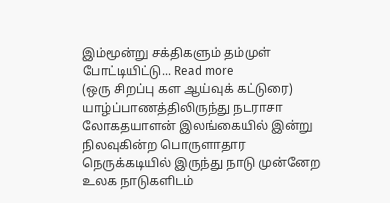இம்மூன்று சக்திகளும் தம்முள் போட்டியிட்டு... Read more
(ஒரு சிறப்பு கள ஆய்வுக் கட்டுரை) யாழ்ப்பாணத்திலிருந்து நடராசா லோகதயாளன் இலங்கையில் இன்று நிலவுகின்ற பொருளாதார நெருக்கடியில் இருந்து நாடு முன்னேற உலக நாடுகளிடம்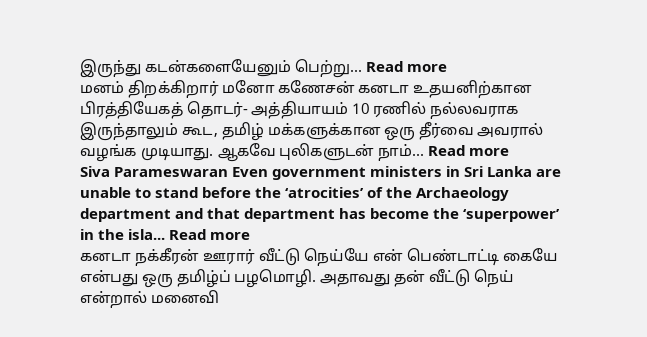இருந்து கடன்களையேனும் பெற்று... Read more
மனம் திறக்கிறார் மனோ கணேசன் கனடா உதயனிற்கான பிரத்தியேகத் தொடர்- அத்தியாயம் 10 ரணில் நல்லவராக இருந்தாலும் கூட, தமிழ் மக்களுக்கான ஒரு தீர்வை அவரால் வழங்க முடியாது. ஆகவே புலிகளுடன் நாம்... Read more
Siva Parameswaran Even government ministers in Sri Lanka are unable to stand before the ‘atrocities’ of the Archaeology department and that department has become the ‘superpower’ in the isla... Read more
கனடா நக்கீரன் ஊரார் வீட்டு நெய்யே என் பெண்டாட்டி கையே என்பது ஒரு தமிழ்ப் பழமொழி. அதாவது தன் வீட்டு நெய் என்றால் மனைவி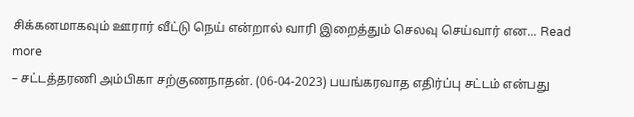சிக்கனமாகவும் ஊரார் வீட்டு நெய் என்றால் வாரி இறைத்தும் செலவு செய்வார் என... Read more
– சட்டத்தரணி அம்பிகா சற்குணநாதன். (06-04-2023) பயங்கரவாத எதிர்ப்பு சட்டம் என்பது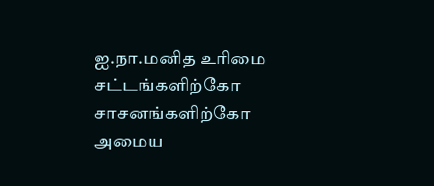ஐ.நா.மனித உரிமை சட்டங்களிற்கோ சாசனங்களிற்கோ அமைய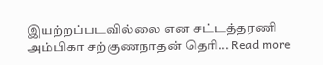இயற்றப்படவில்லை என சட்டத்தரணி அம்பிகா சற்குணநாதன் தெரி... Read more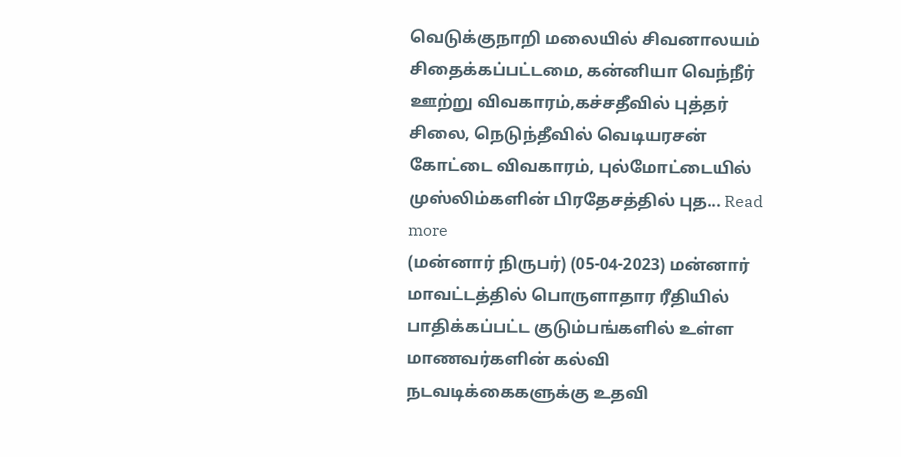வெடுக்குநாறி மலையில் சிவனாலயம் சிதைக்கப்பட்டமை, கன்னியா வெந்நீர் ஊற்று விவகாரம்,கச்சதீவில் புத்தர் சிலை, நெடுந்தீவில் வெடியரசன் கோட்டை விவகாரம், புல்மோட்டையில் முஸ்லிம்களின் பிரதேசத்தில் புத... Read more
(மன்னார் நிருபர்) (05-04-2023) மன்னார் மாவட்டத்தில் பொருளாதார ரீதியில் பாதிக்கப்பட்ட குடும்பங்களில் உள்ள மாணவர்களின் கல்வி நடவடிக்கைகளுக்கு உதவி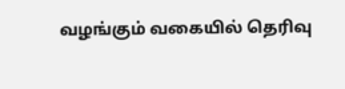வழங்கும் வகையில் தெரிவு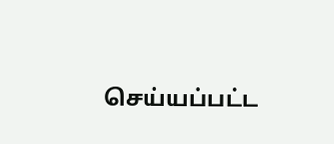செய்யப்பட்ட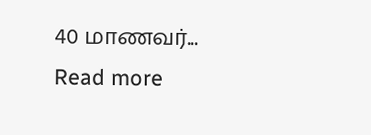40 மாணவர்... Read more